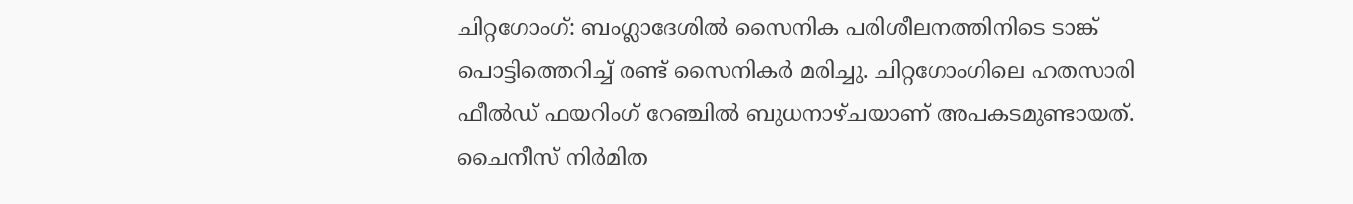ചിറ്റഗോംഗ്: ബംഗ്ലാദേശിൽ സൈനിക പരിശീലനത്തിനിടെ ടാങ്ക് പൊട്ടിത്തെറിച്ച് രണ്ട് സൈനികർ മരിച്ചു. ചിറ്റഗോംഗിലെ ഹതസാരി ഫീൽഡ് ഫയറിംഗ് റേഞ്ചിൽ ബുധനാഴ്ചയാണ് അപകടമുണ്ടായത്. ചൈനീസ് നിർമിത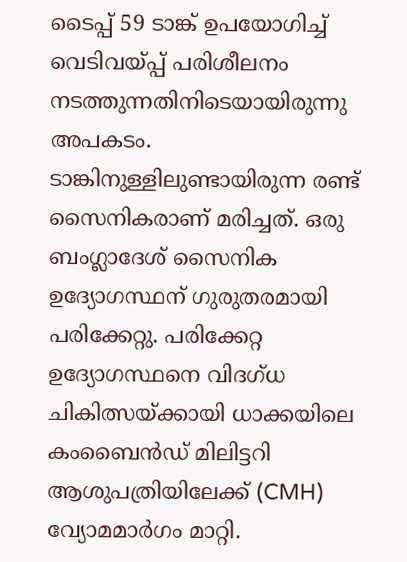ടൈപ്പ് 59 ടാങ്ക് ഉപയോഗിച്ച് വെടിവയ്പ്പ് പരിശീലനം നടത്തുന്നതിനിടെയായിരുന്നു അപകടം.
ടാങ്കിനുള്ളിലുണ്ടായിരുന്ന രണ്ട് സൈനികരാണ് മരിച്ചത്. ഒരു ബംഗ്ലാദേശ് സൈനിക ഉദ്യോഗസ്ഥന് ഗുരുതരമായി പരിക്കേറ്റു. പരിക്കേറ്റ ഉദ്യോഗസ്ഥനെ വിദഗ്ധ ചികിത്സയ്ക്കായി ധാക്കയിലെ കംബൈൻഡ് മിലിട്ടറി ആശുപത്രിയിലേക്ക് (CMH) വ്യോമമാർഗം മാറ്റി.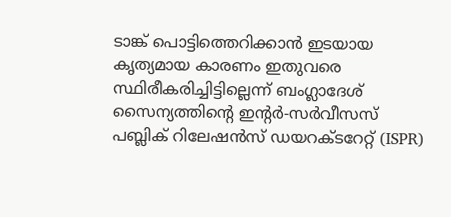ടാങ്ക് പൊട്ടിത്തെറിക്കാൻ ഇടയായ കൃത്യമായ കാരണം ഇതുവരെ സ്ഥിരീകരിച്ചിട്ടില്ലെന്ന് ബംഗ്ലാദേശ് സൈന്യത്തിന്റെ ഇന്റർ-സർവീസസ് പബ്ലിക് റിലേഷൻസ് ഡയറക്ടറേറ്റ് (ISPR)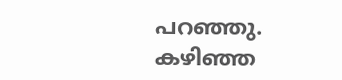പറഞ്ഞു.
കഴിഞ്ഞ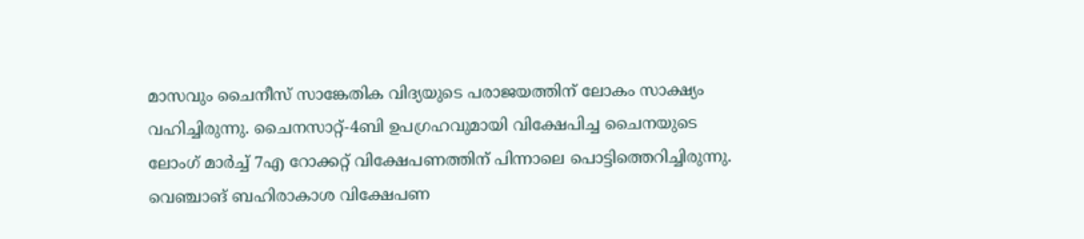മാസവും ചൈനീസ് സാങ്കേതിക വിദ്യയുടെ പരാജയത്തിന് ലോകം സാക്ഷ്യം വഹിച്ചിരുന്നു. ചൈനസാറ്റ്-4ബി ഉപഗ്രഹവുമായി വിക്ഷേപിച്ച ചൈനയുടെ ലോംഗ് മാർച്ച് 7എ റോക്കറ്റ് വിക്ഷേപണത്തിന് പിന്നാലെ പൊട്ടിത്തെറിച്ചിരുന്നു. വെഞ്ചാങ് ബഹിരാകാശ വിക്ഷേപണ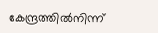കേന്ദ്രത്തിൽനിന്ന്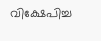വിക്ഷേപിച്ച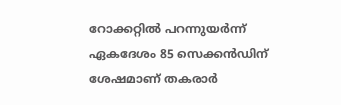റോക്കറ്റിൽ പറന്നുയർന്ന് ഏകദേശം 85 സെക്കൻഡിന് ശേഷമാണ് തകരാർ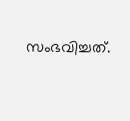സംഭവിച്ചത്.